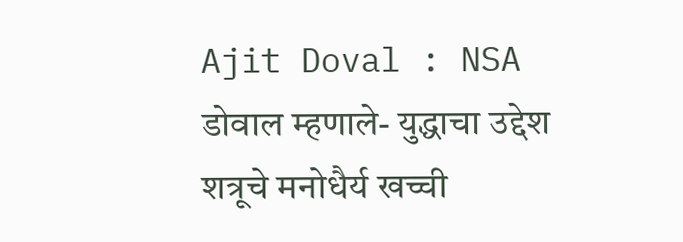Ajit Doval : NSA डोवाल म्हणाले- युद्धाचा उद्देश शत्रूचे मनोधैर्य खच्ची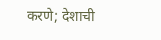करणे; देशाची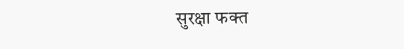सुरक्षा फक्त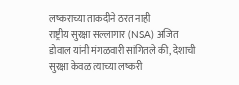लष्कराच्या ताकदीने ठरत नाही
राष्ट्रीय सुरक्षा सल्लागार (NSA) अजित डोवाल यांनी मंगळवारी सांगितले की, देशाची सुरक्षा केवळ त्याच्या लष्करी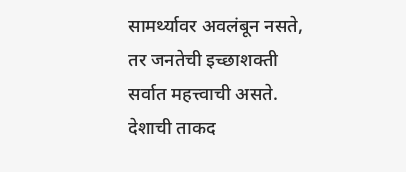सामर्थ्यावर अवलंबून नसते, तर जनतेची इच्छाशक्ती सर्वात महत्त्वाची असते. देशाची ताकद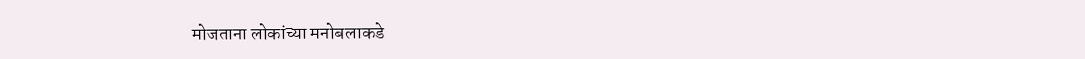मोजताना लोकांच्या मनोबलाकडे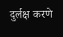दुर्लक्ष करणे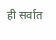ही सर्वात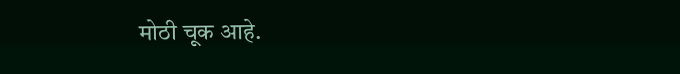मोठी चूक आहे.